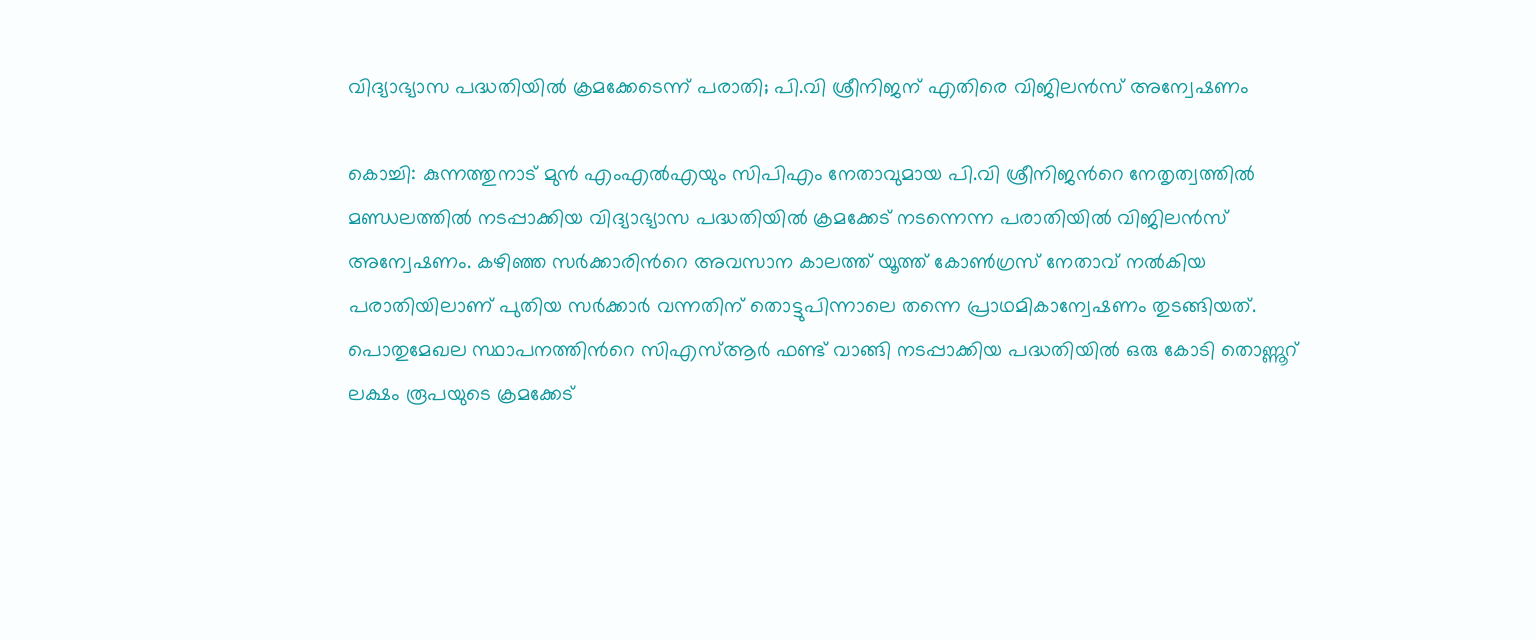വിദ്യാഭ്യാസ പദ്ധതിയില്‍ ക്രമക്കേടെന്ന് പരാതി; പി.വി ശ്രീനിജന് എതിരെ വിജിലന്‍സ് അന്വേഷണം

കൊച്ചി: കുന്നത്തുനാട് മുന്‍ എംഎല്‍എയും സിപിഎം നേതാവുമായ പി.വി ശ്രീനിജന്‍റെ നേതൃത്വത്തില്‍ മണ്ഡലത്തില്‍ നടപ്പാക്കിയ വിദ്യാഭ്യാസ പദ്ധതിയില്‍ ക്രമക്കേട് നടന്നെന്ന പരാതിയില്‍ വിജിലന്‍സ് അന്വേഷണം. കഴിഞ്ഞ സര്‍ക്കാരിന്‍റെ അവസാന കാലത്ത് യൂത്ത് കോണ്‍ഗ്രസ് നേതാവ് നല്‍കിയ പരാതിയിലാണ് പുതിയ സര്‍ക്കാര്‍ വന്നതിന് തൊട്ടുപിന്നാലെ തന്നെ പ്രാഥമികാന്വേഷണം തുടങ്ങിയത്. പൊതുമേഖല സ്ഥാപനത്തിന്‍റെ സിഎസ്ആര്‍ ഫണ്ട് വാങ്ങി നടപ്പാക്കിയ പദ്ധതിയില്‍ ഒരു കോടി തൊണ്ണൂറ് ലക്ഷം രൂപയുടെ ക്രമക്കേട്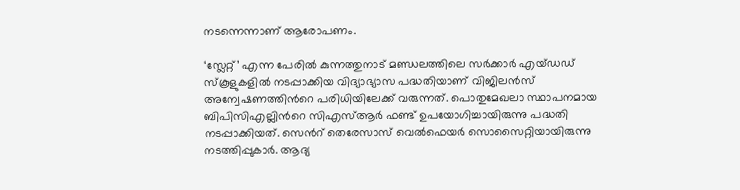നടന്നെന്നാണ് ആരോപണം.

‘സ്ലേറ്റ്’ എന്ന പേരില്‍ കുന്നത്തുനാട് മണ്ഡലത്തിലെ സര്‍ക്കാര്‍ എയ്ഡഡ് സ്കൂളുകളില്‍ നടപ്പാക്കിയ വിദ്യാഭ്യാസ പദ്ധതിയാണ് വിജിലന്‍സ് അന്വേഷണത്തിന്‍റെ പരിധിയിലേക്ക് വരുന്നത്. പൊതുമേഖലാ സ്ഥാപനമായ ബിപിസിഎല്ലിന്‍റെ സിഎസ്ആര്‍ ഫണ്ട് ഉപയോഗിച്ചായിരുന്നു പദ്ധതി നടപ്പാക്കിയത്. സെന്‍റ് തെരേസാസ് വെല്‍ഫെയര്‍ സൊസൈറ്റിയായിരുന്നു നടത്തിപ്പുകാര്‍. ആദ്യ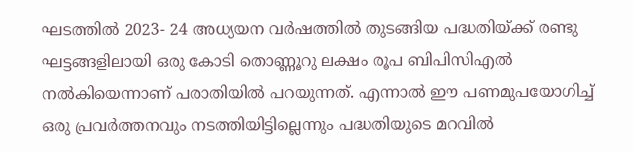ഘടത്തില്‍ 2023- 24 അധ്യയന വര്‍ഷത്തില്‍ തുടങ്ങിയ പദ്ധതിയ്ക്ക് രണ്ടു ഘട്ടങ്ങളിലായി ഒരു കോടി തൊണ്ണൂറു ലക്ഷം രൂപ ബിപിസിഎല്‍ നല്‍കിയെന്നാണ് പരാതിയിൽ പറയുന്നത്. എന്നാല്‍ ഈ പണമുപയോഗിച്ച് ഒരു പ്രവര്‍ത്തനവും നടത്തിയിട്ടില്ലെന്നും പദ്ധതിയുടെ മറവില്‍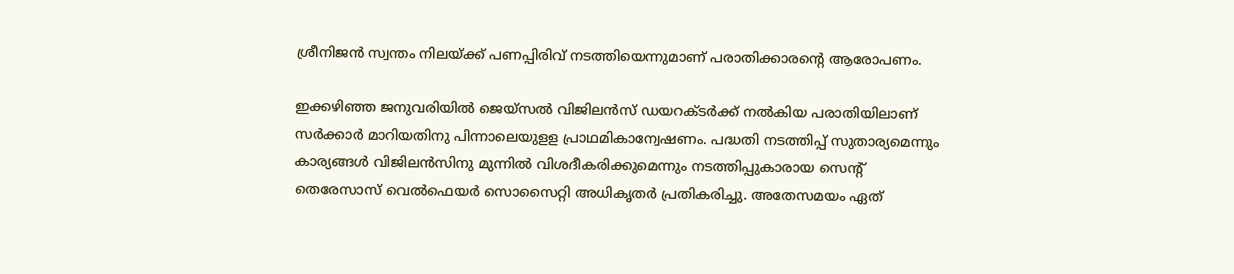ശ്രീനിജന്‍ സ്വന്തം നിലയ്ക്ക് പണപ്പിരിവ് നടത്തിയെന്നുമാണ് പരാതിക്കാരന്‍റെ ആരോപണം.

ഇക്കഴിഞ്ഞ ജനുവരിയില്‍ ജെയ്സല്‍ വിജിലന്‍സ് ഡയറക്ടര്‍ക്ക് നല്‍കിയ പരാതിയിലാണ് സര്‍ക്കാര്‍ മാറിയതിനു പിന്നാലെയുളള പ്രാഥമികാന്വേഷണം. പദ്ധതി നടത്തിപ്പ് സുതാര്യമെന്നും കാര്യങ്ങള്‍ വിജിലന്‍സിനു മുന്നില്‍ വിശദീകരിക്കുമെന്നും നടത്തിപ്പുകാരായ സെന്‍റ് തെരേസാസ് വെല്‍ഫെയര്‍ സൊസൈറ്റി അധികൃതര്‍ പ്രതികരിച്ചു. അതേസമയം ഏത്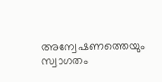അന്വേഷണത്തെയും സ്വാഗതം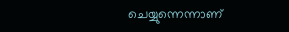ചെയ്യുന്നെന്നാണ്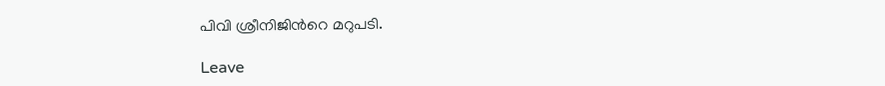പിവി ശ്രീനിജിന്‍റെ മറുപടി.

Leave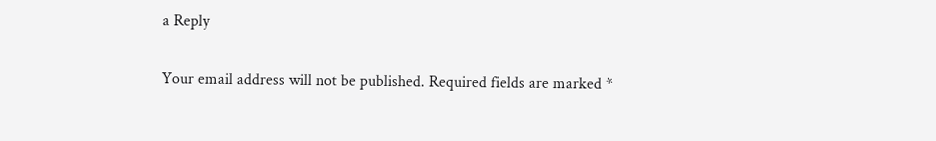a Reply

Your email address will not be published. Required fields are marked *